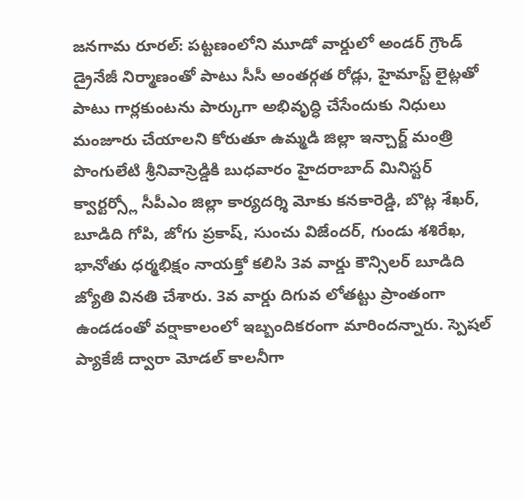జనగామ రూరల్: పట్టణంలోని మూడో వార్డులో అండర్ గ్రౌండ్ డ్రైనేజీ నిర్మాణంతో పాటు సీసీ అంతర్గత రోడ్లు, హైమాస్ట్ లైట్లతో పాటు గార్లకుంటను పార్కుగా అభివృద్ధి చేసేందుకు నిధులు మంజూరు చేయాలని కోరుతూ ఉమ్మడి జిల్లా ఇన్చార్జ్ మంత్రి పొంగులేటి శ్రీనివాస్రెడ్డికి బుధవారం హైదరాబాద్ మినిస్టర్ క్వార్టర్స్లో సీపీఎం జిల్లా కార్యదర్శి మోకు కనకారెడ్డి, బొట్ల శేఖర్, బూడిది గోపి, జోగు ప్రకాష్, సుంచు విజేందర్, గుండు శశిరేఖ, భానోతు ధర్మభిక్షం నాయక్తో కలిసి 3వ వార్డు కౌన్సిలర్ బూడిది జ్యోతి వినతి చేశారు. 3వ వార్డు దిగువ లోతట్టు ప్రాంతంగా ఉండడంతో వర్షాకాలంలో ఇబ్బందికరంగా మారిందన్నారు. స్పెషల్ ప్యాకేజీ ద్వారా మోడల్ కాలనీగా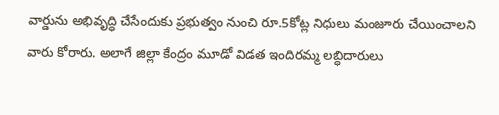వార్డును అభివృద్ధి చేసేందుకు ప్రభుత్వం నుంచి రూ.5కోట్ల నిధులు మంజూరు చేయించాలని వారు కోరారు. అలాగే జిల్లా కేంద్రం మూడో విడత ఇందిరమ్మ లబ్ధిదారులు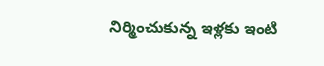నిర్మించుకున్న ఇళ్లకు ఇంటి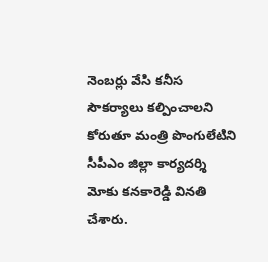నెంబర్లు వేసి కనీస సౌకర్యాలు కల్పించాలని కోరుతూ మంత్రి పొంగులేటిని సీపీఎం జిల్లా కార్యదర్శి మోకు కనకారెడ్డి వినతి చేశారు.